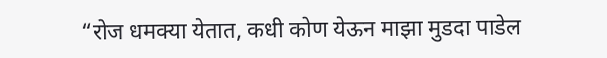“रोज धमक्या येतात, कधी कोण येऊन माझा मुडदा पाडेल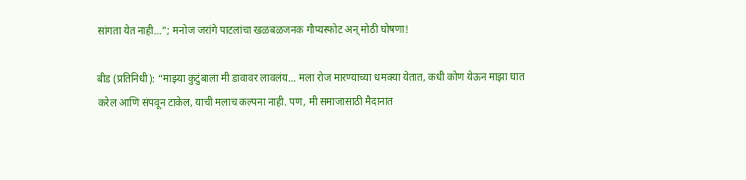सांगता येत नाही…”; मनोज जरांगे पाटलांचा खळबळजनक गौप्यस्फोट अन् मोठी घोषणा!

बीड (प्रतिनिधी): “माझ्या कुटुंबाला मी डावावर लावलंय… मला रोज मारण्याच्या धमक्या येतात, कधी कोण येऊन माझा घात करेल आणि संपवून टाकेल, याची मलाच कल्पना नाही. पण, मी समाजासाठी मैदानात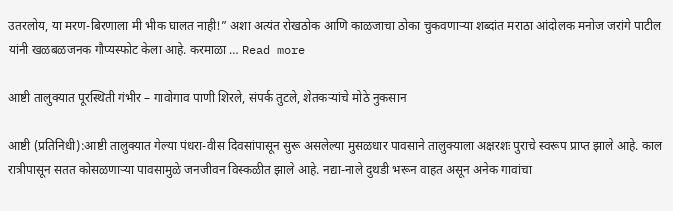उतरलोय, या मरण-बिरणाला मी भीक घालत नाही!” अशा अत्यंत रोखठोक आणि काळजाचा ठोका चुकवणाऱ्या शब्दांत मराठा आंदोलक मनोज जरांगे पाटील यांनी खळबळजनक गौप्यस्फोट केला आहे. करमाळा … Read more

आष्टी तालुक्यात पूरस्थिती गंभीर – गावोगाव पाणी शिरले, संपर्क तुटले, शेतकऱ्यांचे मोठे नुकसान

आष्टी (प्रतिनिधी):आष्टी तालुक्यात गेल्या पंधरा-वीस दिवसांपासून सुरू असलेल्या मुसळधार पावसाने तालुक्याला अक्षरशः पुराचे स्वरूप प्राप्त झाले आहे. काल रात्रीपासून सतत कोसळणाऱ्या पावसामुळे जनजीवन विस्कळीत झाले आहे. नद्या-नाले दुथडी भरून वाहत असून अनेक गावांचा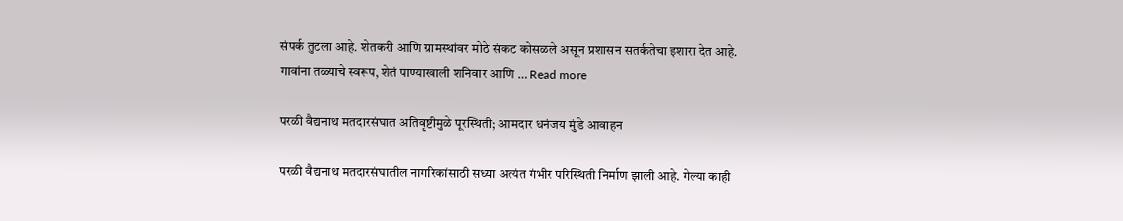संपर्क तुटला आहे. शेतकरी आणि ग्रामस्थांवर मोठे संकट कोसळले असून प्रशासन सतर्कतेचा इशारा देत आहे. गावांना तळ्याचे स्वरूप, शेतं पाण्याखाली शनिवार आणि … Read more

परळी वैद्यनाथ मतदारसंघात अतिवृष्टीमुळे पूरस्थिती; आमदार धनंजय मुंडे आवाहन

परळी वैद्यनाथ मतदारसंघातील नागरिकांसाठी सध्या अत्यंत गंभीर परिस्थिती निर्माण झाली आहे. गेल्या काही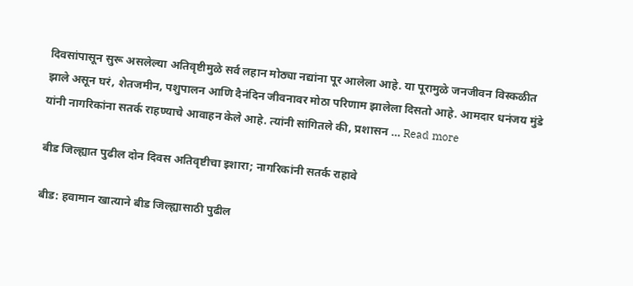दिवसांपासून सुरू असलेल्या अतिवृष्टीमुळे सर्व लहान मोठ्या नद्यांना पूर आलेला आहे. या पूरामुळे जनजीवन विस्कळीत झाले असून घरं, शेतजमीन, पशुपालन आणि दैनंदिन जीवनावर मोठा परिणाम झालेला दिसतो आहे. आमदार धनंजय मुंडे यांनी नागरिकांना सतर्क राहण्याचे आवाहन केले आहे. त्यांनी सांगितले की, प्रशासन … Read more

बीड जिल्ह्यात पुढील दोन दिवस अतिवृष्टीचा इशारा; नागरिकांनी सतर्क राहावे

बीड: हवामान खात्याने बीड जिल्ह्यासाठी पुढील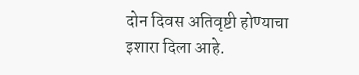दोन दिवस अतिवृष्टी होण्याचा इशारा दिला आहे.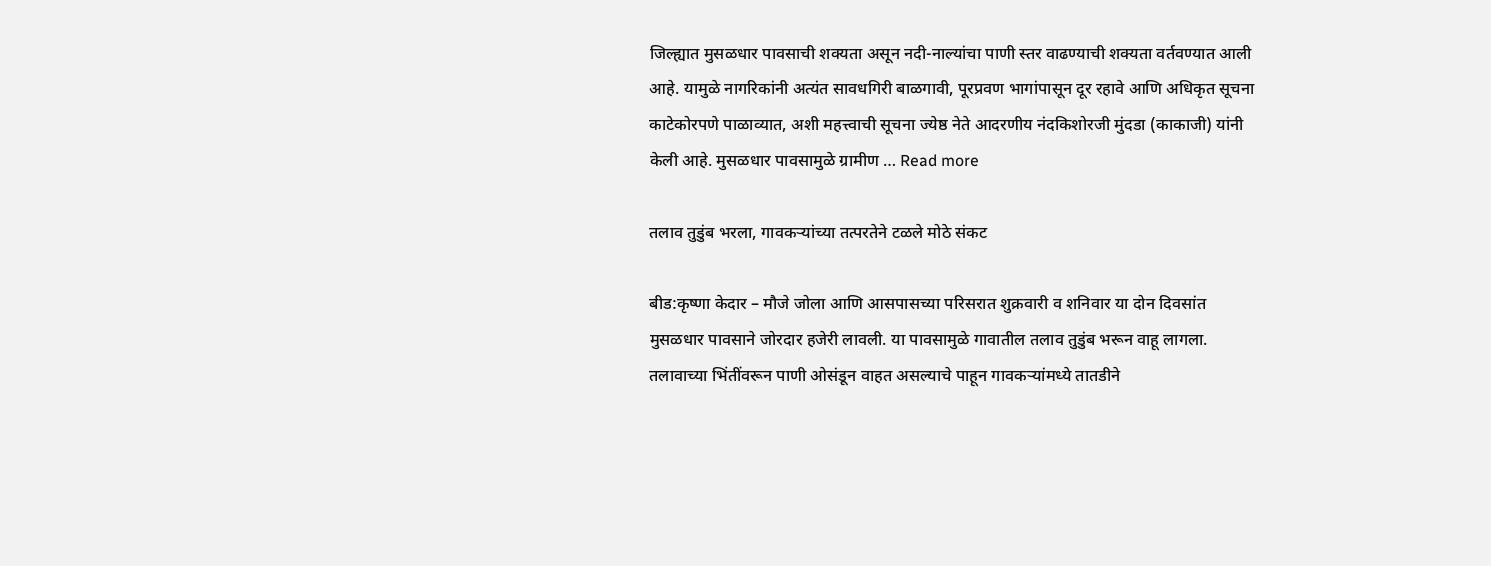जिल्ह्यात मुसळधार पावसाची शक्यता असून नदी-नाल्यांचा पाणी स्तर वाढण्याची शक्यता वर्तवण्यात आली आहे. यामुळे नागरिकांनी अत्यंत सावधगिरी बाळगावी, पूरप्रवण भागांपासून दूर रहावे आणि अधिकृत सूचना काटेकोरपणे पाळाव्यात, अशी महत्त्वाची सूचना ज्येष्ठ नेते आदरणीय नंदकिशोरजी मुंदडा (काकाजी) यांनी केली आहे. मुसळधार पावसामुळे ग्रामीण … Read more

तलाव तुडुंब भरला, गावकऱ्यांच्या तत्परतेने टळले मोठे संकट

बीड:कृष्णा केदार – मौजे जोला आणि आसपासच्या परिसरात शुक्रवारी व शनिवार या दोन दिवसांत मुसळधार पावसाने जोरदार हजेरी लावली. या पावसामुळे गावातील तलाव तुडुंब भरून वाहू लागला. तलावाच्या भिंतींवरून पाणी ओसंडून वाहत असल्याचे पाहून गावकऱ्यांमध्ये तातडीने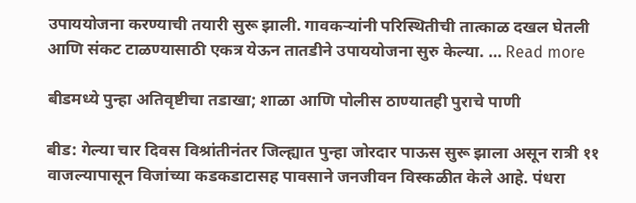उपाययोजना करण्याची तयारी सुरू झाली. गावकऱ्यांनी परिस्थितीची तात्काळ दखल घेतली आणि संकट टाळण्यासाठी एकत्र येऊन तातडीने उपाययोजना सुरु केल्या. … Read more

बीडमध्ये पुन्हा अतिवृष्टीचा तडाखा; शाळा आणि पोलीस ठाण्यातही पुराचे पाणी

बीड: गेल्या चार दिवस विश्रांतीनंतर जिल्ह्यात पुन्हा जोरदार पाऊस सुरू झाला असून रात्री ११ वाजल्यापासून विजांच्या कडकडाटासह पावसाने जनजीवन विस्कळीत केले आहे. पंधरा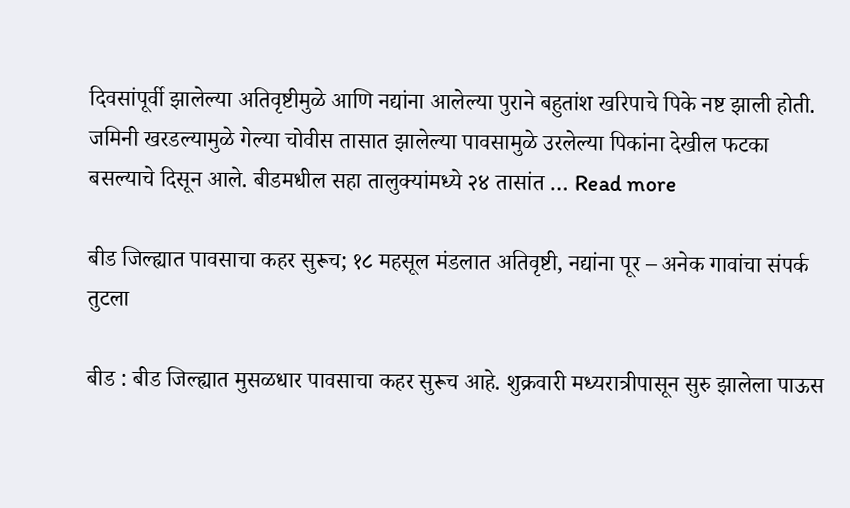दिवसांपूर्वी झालेल्या अतिवृष्टीमुळे आणि नद्यांना आलेल्या पुराने बहुतांश खरिपाचे पिके नष्ट झाली होती. जमिनी खरडल्यामुळे गेल्या चोवीस तासात झालेल्या पावसामुळे उरलेल्या पिकांना देखील फटका बसल्याचे दिसून आले. बीडमधील सहा तालुक्यांमध्ये २४ तासांत … Read more

बीड जिल्ह्यात पावसाचा कहर सुरूच; १८ महसूल मंडलात अतिवृष्टी, नद्यांना पूर – अनेक गावांचा संपर्क तुटला

बीड : बीड जिल्ह्यात मुसळधार पावसाचा कहर सुरूच आहे. शुक्रवारी मध्यरात्रीपासून सुरु झालेला पाऊस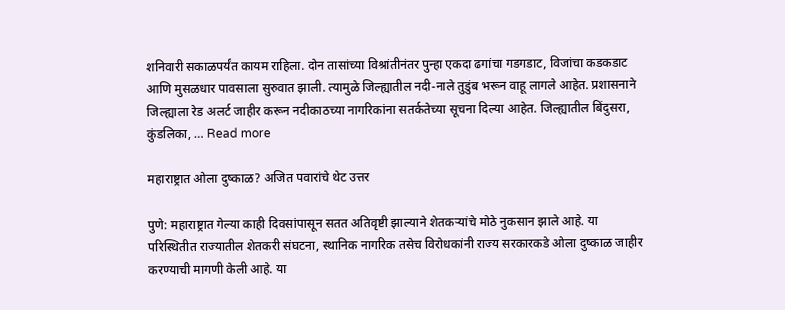शनिवारी सकाळपर्यंत कायम राहिला. दोन तासांच्या विश्रांतीनंतर पुन्हा एकदा ढगांचा गडगडाट, विजांचा कडकडाट आणि मुसळधार पावसाला सुरुवात झाली. त्यामुळे जिल्ह्यातील नदी-नाले तुडुंब भरून वाहू लागले आहेत. प्रशासनाने जिल्ह्याला रेड अलर्ट जाहीर करून नदीकाठच्या नागरिकांना सतर्कतेच्या सूचना दिल्या आहेत. जिल्ह्यातील बिंदुसरा, कुंडलिका, … Read more

महाराष्ट्रात ओला दुष्काळ? अजित पवारांचे थेट उत्तर

पुणे: महाराष्ट्रात गेल्या काही दिवसांपासून सतत अतिवृष्टी झाल्याने शेतकऱ्यांचे मोठे नुकसान झाले आहे. या परिस्थितीत राज्यातील शेतकरी संघटना, स्थानिक नागरिक तसेच विरोधकांनी राज्य सरकारकडे ओला दुष्काळ जाहीर करण्याची मागणी केली आहे. या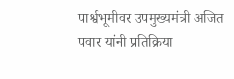पार्श्वभूमीवर उपमुख्यमंत्री अजित पवार यांनी प्रतिक्रिया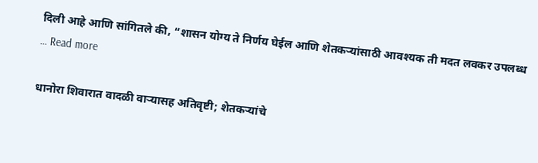दिली आहे आणि सांगितले की, “शासन योग्य ते निर्णय घेईल आणि शेतकऱ्यांसाठी आवश्यक ती मदत लवकर उपलब्ध … Read more

धानोरा शिवारात वादळी वाऱ्यासह अतिवृष्टी; शेतकऱ्यांचे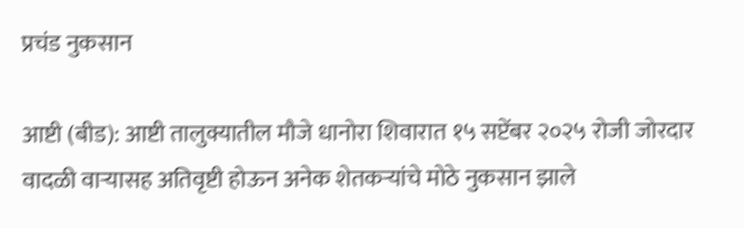प्रचंड नुकसान

आष्टी (बीड): आष्टी तालुक्यातील मौजे धानोरा शिवारात १५ सप्टेंबर २०२५ रोजी जोरदार वादळी वाऱ्यासह अतिवृष्टी होऊन अनेक शेतकऱ्यांचे मोठे नुकसान झाले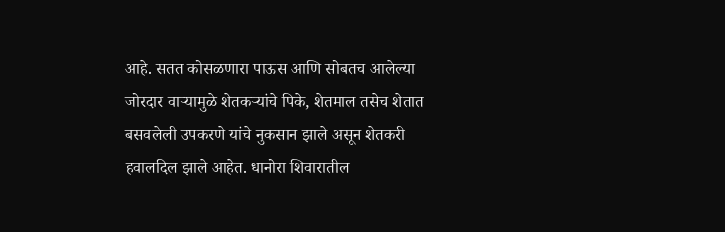आहे. सतत कोसळणारा पाऊस आणि सोबतच आलेल्या जोरदार वाऱ्यामुळे शेतकऱ्यांचे पिके, शेतमाल तसेच शेतात बसवलेली उपकरणे यांचे नुकसान झाले असून शेतकरी हवालदिल झाले आहेत. धानोरा शिवारातील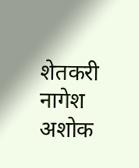शेतकरी नागेश अशोक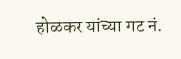होळकर यांच्या गट नं.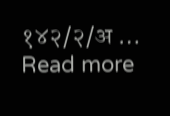१४२/२/अ … Read more